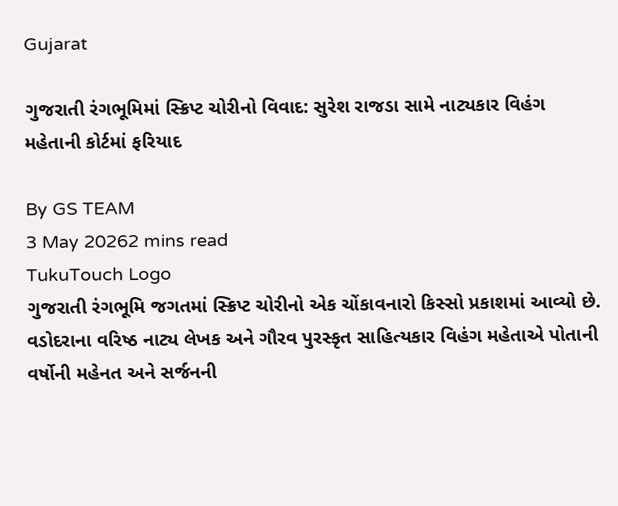Gujarat

ગુજરાતી રંગભૂમિમાં સ્ક્રિપ્ટ ચોરીનો વિવાદ: સુરેશ રાજડા સામે નાટ્યકાર વિહંગ મહેતાની કોર્ટમાં ફરિયાદ

By GS TEAM
3 May 20262 mins read
TukuTouch Logo
ગુજરાતી રંગભૂમિ જગતમાં સ્ક્રિપ્ટ ચોરીનો એક ચોંકાવનારો કિસ્સો પ્રકાશમાં આવ્યો છે. વડોદરાના વરિષ્ઠ નાટ્ય લેખક અને ગૌરવ પુરસ્કૃત સાહિત્યકાર વિહંગ મહેતાએ પોતાની વર્ષોની મહેનત અને સર્જનની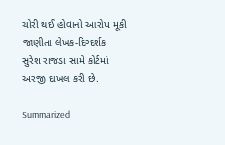ચોરી થઈ હોવાનો આરોપ મૂકી જાણીતા લેખક-દિગ્દર્શક સુરેશ રાજડા સામે કોર્ટમાં અરજી દાખલ કરી છે.

Summarized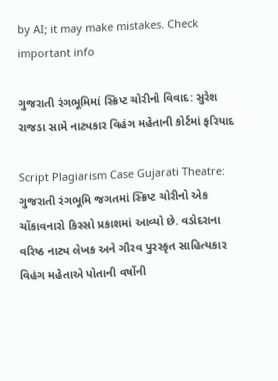by AI; it may make mistakes. Check important info

ગુજરાતી રંગભૂમિમાં સ્ક્રિપ્ટ ચોરીનો વિવાદ: સુરેશ રાજડા સામે નાટ્યકાર વિહંગ મહેતાની કોર્ટમાં ફરિયાદ

Script Plagiarism Case Gujarati Theatre: ગુજરાતી રંગભૂમિ જગતમાં સ્ક્રિપ્ટ ચોરીનો એક ચોંકાવનારો કિસ્સો પ્રકાશમાં આવ્યો છે. વડોદરાના વરિષ્ઠ નાટ્ય લેખક અને ગૌરવ પુરસ્કૃત સાહિત્યકાર વિહંગ મહેતાએ પોતાની વર્ષોની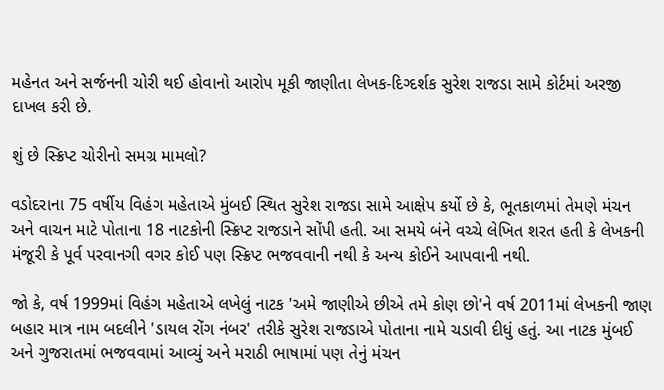મહેનત અને સર્જનની ચોરી થઈ હોવાનો આરોપ મૂકી જાણીતા લેખક-દિગ્દર્શક સુરેશ રાજડા સામે કોર્ટમાં અરજી દાખલ કરી છે.

શું છે સ્ક્રિપ્ટ ચોરીનો સમગ્ર મામલો?

વડોદરાના 75 વર્ષીય વિહંગ મહેતાએ મુંબઈ સ્થિત સુરેશ રાજડા સામે આક્ષેપ કર્યો છે કે, ભૂતકાળમાં તેમણે મંચન અને વાચન માટે પોતાના 18 નાટકોની સ્ક્રિપ્ટ રાજડાને સોંપી હતી. આ સમયે બંને વચ્ચે લેખિત શરત હતી કે લેખકની મંજૂરી કે પૂર્વ પરવાનગી વગર કોઈ પણ સ્ક્રિપ્ટ ભજવવાની નથી કે અન્ય કોઈને આપવાની નથી.

જો કે, વર્ષ 1999માં વિહંગ મહેતાએ લખેલું નાટક 'અમે જાણીએ છીએ તમે કોણ છો'ને વર્ષ 2011માં લેખકની જાણ બહાર માત્ર નામ બદલીને 'ડાયલ રોંગ નંબર' તરીકે સુરેશ રાજડાએ પોતાના નામે ચડાવી દીધું હતું. આ નાટક મુંબઈ અને ગુજરાતમાં ભજવવામાં આવ્યું અને મરાઠી ભાષામાં પણ તેનું મંચન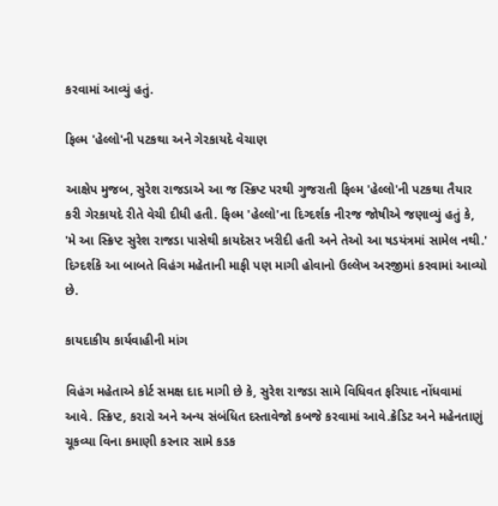કરવામાં આવ્યું હતું.

ફિલ્મ 'હેલ્લો'ની પટકથા અને ગેરકાયદે વેચાણ

આક્ષેપ મુજબ, સુરેશ રાજડાએ આ જ સ્ક્રિપ્ટ પરથી ગુજરાતી ફિલ્મ 'હેલ્લો'ની પટકથા તૈયાર કરી ગેરકાયદે રીતે વેચી દીધી હતી. ફિલ્મ 'હેલ્લો'ના દિગ્દર્શક નીરજ જોષીએ જણાવ્યું હતું કે, 'મે આ સ્ક્રિપ્ટ સુરેશ રાજડા પાસેથી કાયદેસર ખરીદી હતી અને તેઓ આ ષડયંત્રમાં સામેલ નથી.' દિગ્દર્શકે આ બાબતે વિહંગ મહેતાની માફી પણ માગી હોવાનો ઉલ્લેખ અરજીમાં કરવામાં આવ્યો છે.

કાયદાકીય કાર્યવાહીની માંગ

વિહંગ મહેતાએ કોર્ટ સમક્ષ દાદ માગી છે કે, સુરેશ રાજડા સામે વિધિવત ફરિયાદ નોંધવામાં આવે. સ્ક્રિપ્ટ, કરારો અને અન્ય સંબંધિત દસ્તાવેજો કબજે કરવામાં આવે.ક્રેડિટ અને મહેનતાણું ચૂકવ્યા વિના કમાણી કરનાર સામે કડક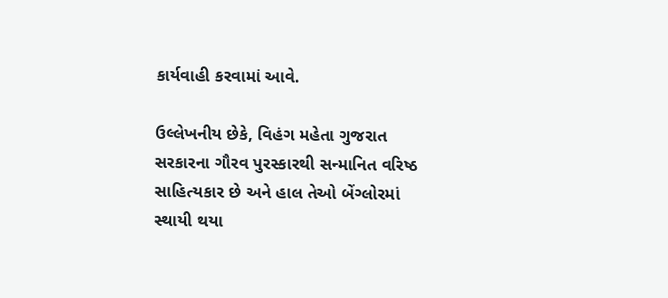કાર્યવાહી કરવામાં આવે.

ઉલ્લેખનીય છેકે, વિહંગ મહેતા ગુજરાત સરકારના ગૌરવ પુરસ્કારથી સન્માનિત વરિષ્ઠ સાહિત્યકાર છે અને હાલ તેઓ બેંગ્લોરમાં સ્થાયી થયા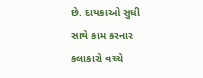છે. દાયકાઓ સુધી સાથે કામ કરનાર કલાકારો વચ્ચે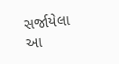સર્જાયેલા આ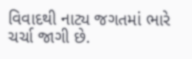વિવાદથી નાટ્ય જગતમાં ભારે ચર્ચા જાગી છે.